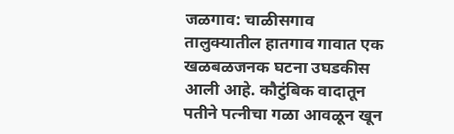जळगाव: चाळीसगाव तालुक्यातील हातगाव गावात एक खळबळजनक घटना उघडकीस आली आहे. कौटुंबिक वादातून पतीने पत्नीचा गळा आवळून खून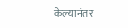केल्यानंतर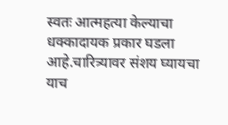स्वतः आत्महत्या केल्याचा धक्कादायक प्रकार घडला आहे.चारित्र्यावर संशय घ्यायचा याच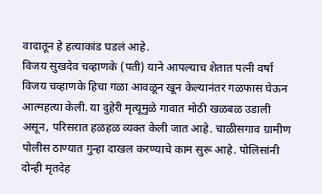वादातून हे हत्याकांड घडलं आहे.
विजय सुखदेव चव्हाणके (पती) याने आपल्याच शेतात पत्नी वर्षा विजय चव्हाणके हिचा गळा आवळून खून केल्यानंतर गळफास घेऊन आत्महत्या केली. या दुहेरी मृत्यूमुळे गावात मोठी खळबळ उडाली असून, परिसरात हळहळ व्यक्त केली जात आहे. चाळीसगाव ग्रामीण पोलीस ठाण्यात गुन्हा दाखल करण्याचे काम सुरू आहे. पोलिसांनी दोन्ही मृतदेह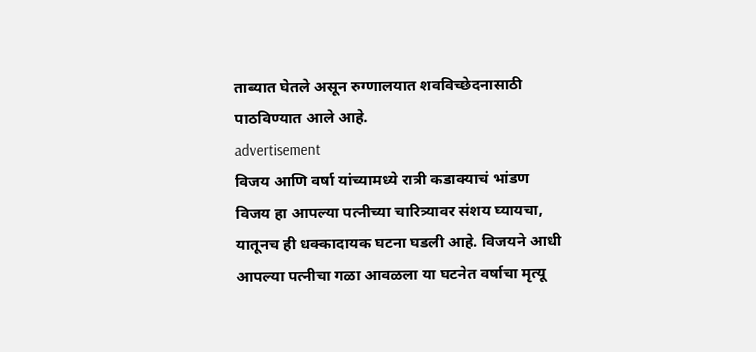ताब्यात घेतले असून रुग्णालयात शवविच्छेदनासाठी पाठविण्यात आले आहे.
advertisement
विजय आणि वर्षा यांच्यामध्ये रात्री कडाक्याचं भांडण
विजय हा आपल्या पत्नीच्या चारित्र्यावर संशय घ्यायचा, यातूनच ही धक्कादायक घटना घडली आहे. विजयने आधी आपल्या पत्नीचा गळा आवळला या घटनेत वर्षाचा मृत्यू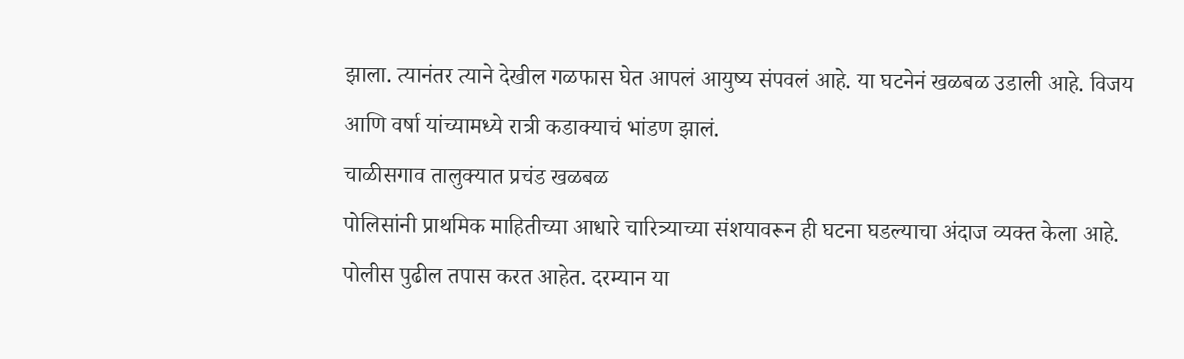झाला. त्यानंतर त्याने देखील गळफास घेत आपलं आयुष्य संपवलं आहे. या घटनेनं खळबळ उडाली आहे. विजय आणि वर्षा यांच्यामध्ये रात्री कडाक्याचं भांडण झालं.
चाळीसगाव तालुक्यात प्रचंड खळबळ
पोलिसांनी प्राथमिक माहितीच्या आधारे चारित्र्याच्या संशयावरून ही घटना घडल्याचा अंदाज व्यक्त केला आहे. पोलीस पुढील तपास करत आहेत. दरम्यान या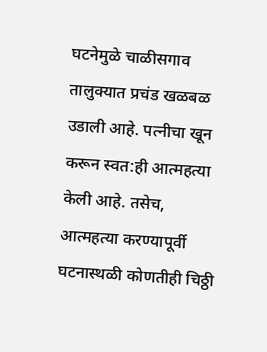घटनेमुळे चाळीसगाव तालुक्यात प्रचंड खळबळ उडाली आहे. पत्नीचा खून करून स्वत:ही आत्महत्या केली आहे. तसेच, आत्महत्या करण्यापूर्वी घटनास्थळी कोणतीही चिठ्ठी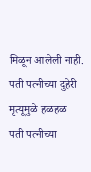मिळून आलेली नाही.
पती पत्नीच्या दुहेरी मृत्यूमुळे हळहळ
पती पत्नीच्या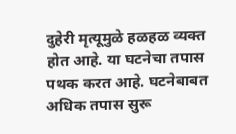दुहेरी मृत्यूमुळे हळहळ व्यक्त होत आहे. या घटनेचा तपास पथक करत आहे. घटनेबाबत अधिक तपास सुरू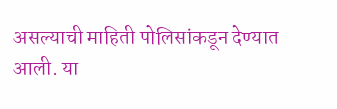असल्याची माहिती पोलिसांकडून देण्यात आली. या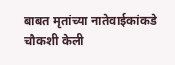बाबत मृतांच्या नातेवाईकांकडे चौकशी केली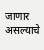जाणार असल्याचे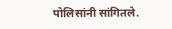पोलिसांनी सांगितले.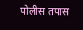पोलीस तपास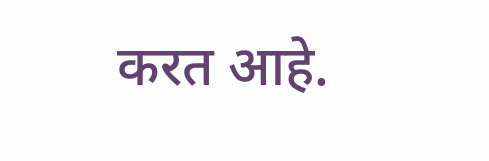करत आहे.